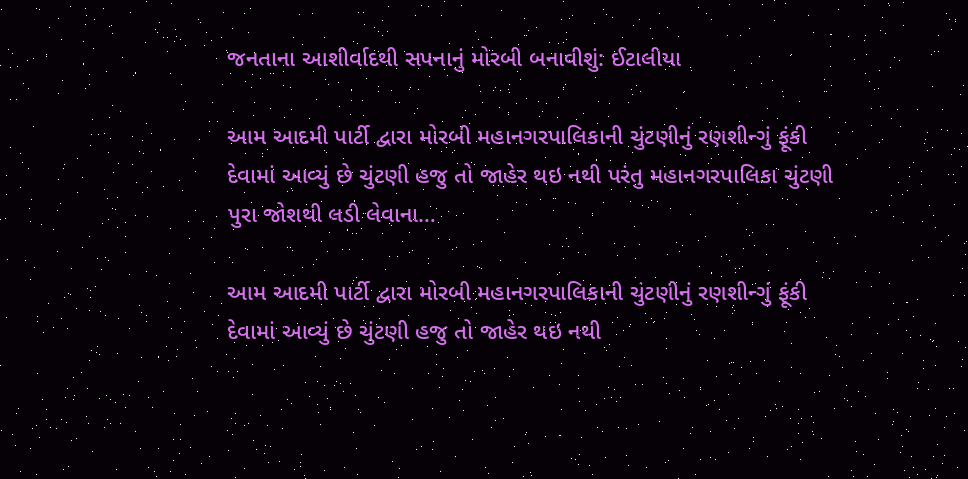જનતાના આશીર્વાદથી સપનાનું મોરબી બનાવીશું: ઈટાલીયા

આમ આદમી પાર્ટી દ્વારા મોરબી મહાનગરપાલિકાની ચુંટણીનું રણશીન્ગું ફૂંકી દેવામાં આવ્યું છે ચુંટણી હજુ તો જાહેર થઇ નથી પરંતુ મહાનગરપાલિકા ચુંટણી પુરા જોશથી લડી લેવાના…

આમ આદમી પાર્ટી દ્વારા મોરબી મહાનગરપાલિકાની ચુંટણીનું રણશીન્ગું ફૂંકી દેવામાં આવ્યું છે ચુંટણી હજુ તો જાહેર થઇ નથી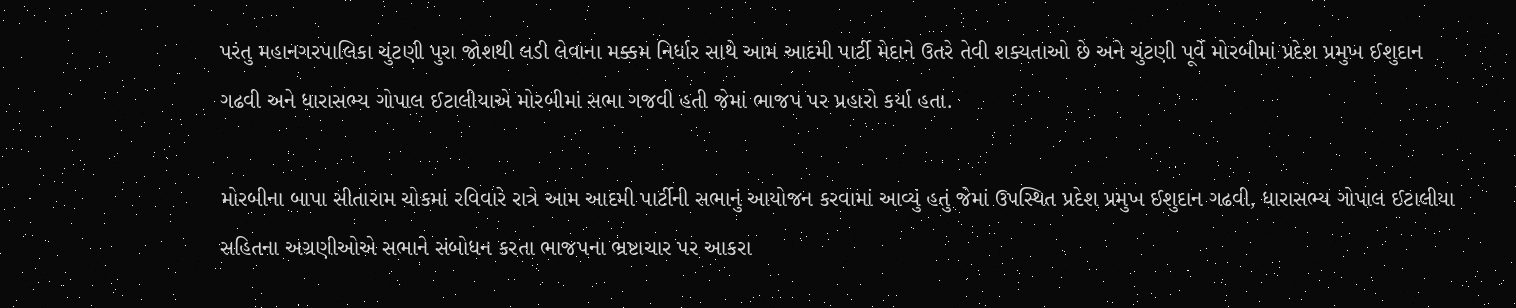પરંતુ મહાનગરપાલિકા ચુંટણી પુરા જોશથી લડી લેવાના મક્કમ નિર્ધાર સાથે આમ આદમી પાર્ટી મેદાને ઉતરે તેવી શક્યતાઓ છે અને ચુંટણી પૂર્વે મોરબીમાં પ્રદેશ પ્રમુખ ઈશુદાન ગઢવી અને ધારાસભ્ય ગોપાલ ઈટાલીયાએ મોરબીમાં સભા ગજવી હતી જેમાં ભાજપ પર પ્રહારો કર્યા હતા.

મોરબીના બાપા સીતારામ ચોકમાં રવિવારે રાત્રે આમ આદમી પાર્ટીની સભાનું આયોજન કરવામાં આવ્યું હતું જેમાં ઉપસ્થિત પ્રદેશ પ્રમુખ ઈશુદાન ગઢવી, ધારાસભ્ય ગોપાલ ઈટાલીયા સહિતના અગ્રણીઓએ સભાને સંબોધન કરતા ભાજપના ભ્રષ્ટાચાર પર આકરા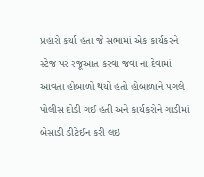પ્રહારો કર્યા હતા જે સભામાં એક કાર્યકરને સ્ટેજ પર રજૂઆત કરવા જવા ના દેવામાં આવતા હોબાળો થયો હતો હોબાળાને પગલે પોલીસ દોડી ગઈ હતી અને કાર્યકરોને ગાડીમાં બેસાડી ડીટેઈન કરી લઇ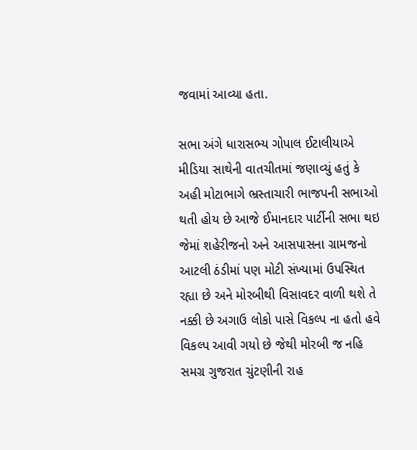જવામાં આવ્યા હતા.

સભા અંગે ધારાસભ્ય ગોપાલ ઈટાલીયાએ મીડિયા સાથેની વાતચીતમાં જણાવ્યું હતું કે અહી મોટાભાગે ભ્રસ્તાચારી ભાજપની સભાઓ થતી હોય છે આજે ઈમાનદાર પાર્ટીની સભા થઇ જેમાં શહેરીજનો અને આસપાસના ગ્રામજનો આટલી ઠંડીમાં પણ મોટી સંખ્યામાં ઉપસ્થિત રહ્યા છે અને મોરબીથી વિસાવદર વાળી થશે તે નક્કી છે અગાઉ લોકો પાસે વિકલ્પ ના હતો હવે વિકલ્પ આવી ગયો છે જેથી મોરબી જ નહિ સમગ્ર ગુજરાત ચુંટણીની રાહ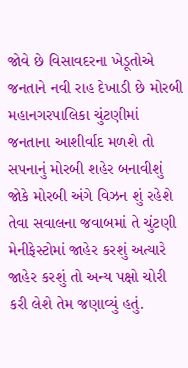જોવે છે વિસાવદરના ખેડૂતોએ જનતાને નવી રાહ દેખાડી છે મોરબી મહાનગરપાલિકા ચુંટણીમાં જનતાના આશીર્વાદ મળશે તો સપનાનું મોરબી શહેર બનાવીશું જોકે મોરબી અંગે વિઝન શું રહેશે તેવા સવાલના જવાબમાં તે ચુંટણી મેનીફેસ્ટોમાં જાહેર કરશું અત્યારે જાહેર કરશું તો અન્ય પક્ષો ચોરી કરી લેશે તેમ જણાવ્યું હતું.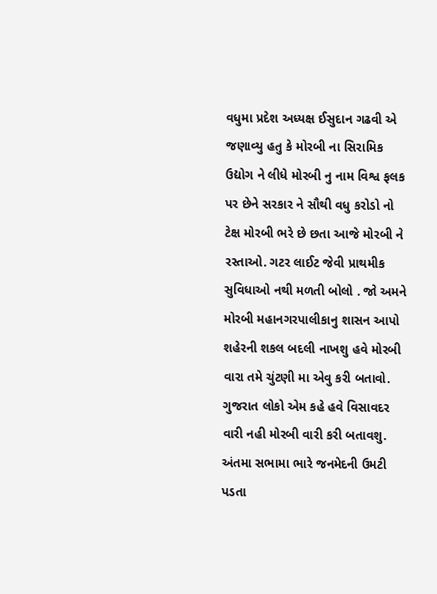વધુમા પ્રદેશ અધ્યક્ષ ઈસુદાન ગઢવી એ જણાવ્યુ હતુ કે મોરબી ના સિરામિક ઉદ્યોગ ને લીધે મોરબી નુ નામ વિશ્વ ફલક પર છેને સરકાર ને સૌથી વધુ કરોડો નો ટેક્ષ મોરબી ભરે છે છતા આજે મોરબી ને રસ્તાઓ. ગટર લાઈટ જેવી પ્રાથમીક સુવિધાઓ નથી મળતી બોલો . જો અમને મોરબી મહાનગરપાલીકાનુ શાસન આપો શહેરની શકલ બદલી નાખશુ હવે મોરબી વારા તમે ચુંટણી મા એવુ કરી બતાવો. ગુજરાત લોકો એમ કહે હવે વિસાવદર વારી નહી મોરબી વારી કરી બતાવશુ. અંતમા સભામા ભારે જનમેદની ઉમટી પડતા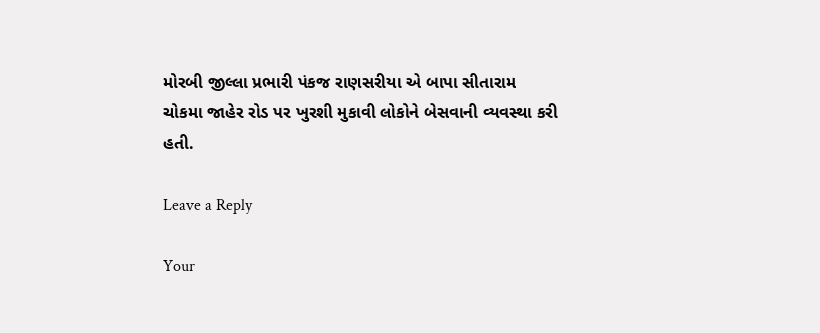મોરબી જીલ્લા પ્રભારી પંકજ રાણસરીયા એ બાપા સીતારામ ચોકમા જાહેર રોડ પર ખુરશી મુકાવી લોકોને બેસવાની વ્યવસ્થા કરી હતી.

Leave a Reply

Your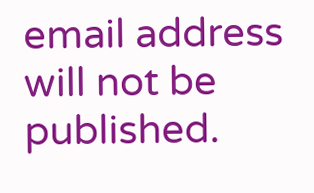email address will not be published.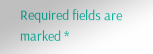Required fields are marked *